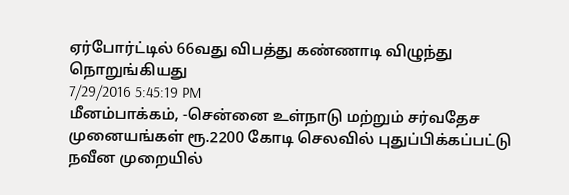ஏர்போர்ட்டில் 66வது விபத்து கண்ணாடி விழுந்து நொறுங்கியது
7/29/2016 5:45:19 PM
மீனம்பாக்கம், -சென்னை உள்நாடு மற்றும் சர்வதேச முனையங்கள் ரூ.2200 கோடி செலவில் புதுப்பிக்கப்பட்டு நவீன முறையில்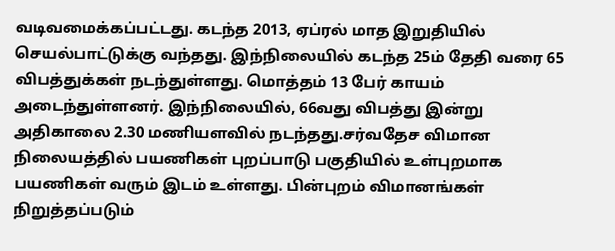வடிவமைக்கப்பட்டது. கடந்த 2013, ஏப்ரல் மாத இறுதியில் செயல்பாட்டுக்கு வந்தது. இந்நிலையில் கடந்த 25ம் தேதி வரை 65 விபத்துக்கள் நடந்துள்ளது. மொத்தம் 13 பேர் காயம் அடைந்துள்ளனர். இந்நிலையில், 66வது விபத்து இன்று அதிகாலை 2.30 மணியளவில் நடந்தது.சர்வதேச விமான நிலையத்தில் பயணிகள் புறப்பாடு பகுதியில் உள்புறமாக பயணிகள் வரும் இடம் உள்ளது. பின்புறம் விமானங்கள் நிறுத்தப்படும்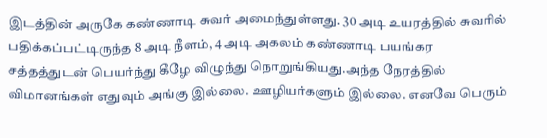இடத்தின் அருகே கண்ணாடி சுவர் அமைந்துள்ளது. 30 அடி உயரத்தில் சுவரில் பதிக்கப்பட்டிருந்த 8 அடி நீளம், 4 அடி அகலம் கண்ணாடி பயங்கர சத்தத்துடன் பெயர்ந்து கீழே விழுந்து நொறுங்கியது.அந்த நேரத்தில் விமானங்கள் எதுவும் அங்கு இல்லை. ஊழியர்களும் இல்லை. எனவே பெரும்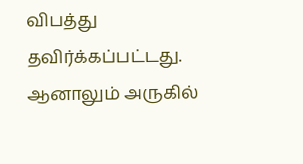விபத்து தவிர்க்கப்பட்டது. ஆனாலும் அருகில்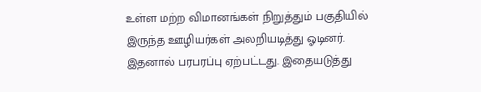உள்ள மற்ற விமானங்கள் நிறுத்தும் பகுதியில் இருந்த ஊழியர்கள் அலறியடித்து ஓடினர். இதனால் பரபரப்பு ஏற்பட்டது. இதையடுத்து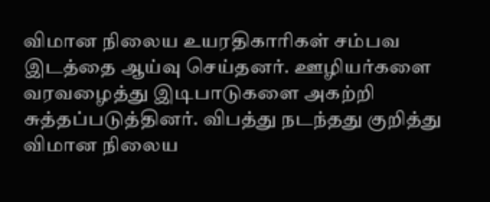விமான நிலைய உயரதிகாரிகள் சம்பவ இடத்தை ஆய்வு செய்தனர். ஊழியர்களை வரவழைத்து இடிபாடுகளை அகற்றி சுத்தப்படுத்தினர். விபத்து நடந்தது குறித்து விமான நிலைய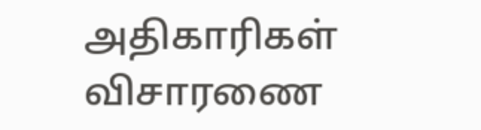அதிகாரிகள் விசாரணை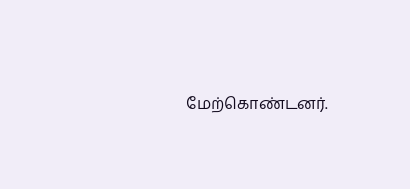மேற்கொண்டனர்.